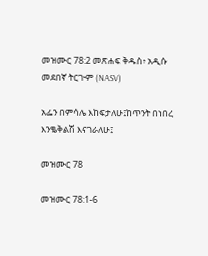መዝሙር 78:2 መጽሐፍ ቅዱስ፥ አዲሱ መደበኛ ትርጒም (NASV)

አፌን በምሳሌ እከፍታለሁ፤ከጥንት በነበረ እንቈቅልሽ እናገራለሁ፤

መዝሙር 78

መዝሙር 78:1-6